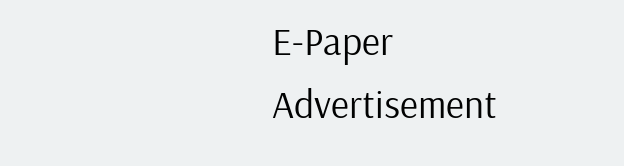E-Paper
Advertisement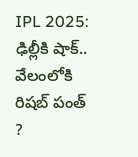IPL 2025: ఢిల్లీకి షాక్‌.. వేలంలోకి రిషబ్‌ పంత్‌ ?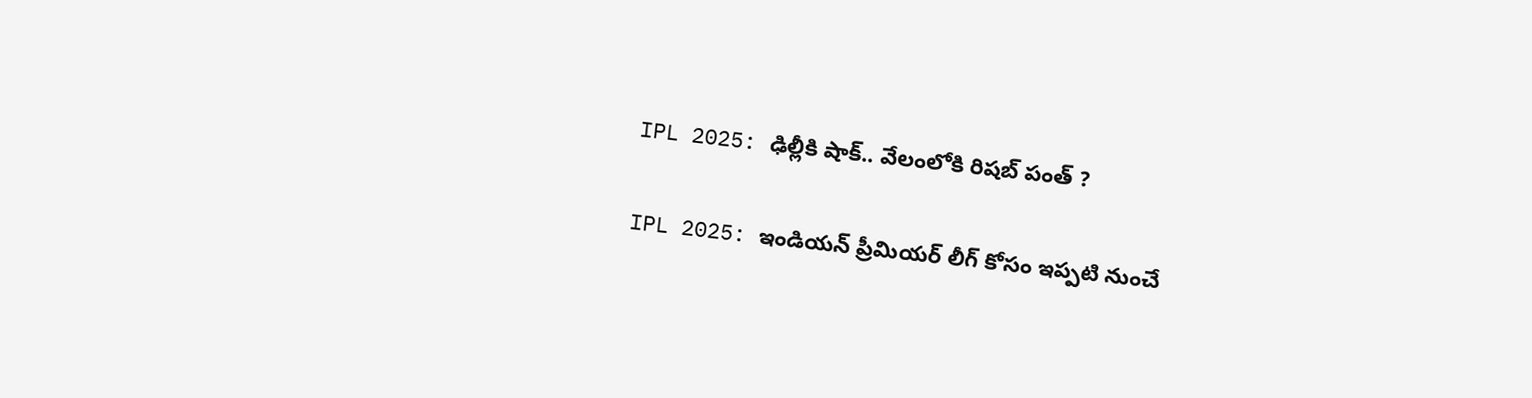IPL 2025: ఢిల్లీకి షాక్‌.. వేలంలోకి రిషబ్‌ పంత్‌ ?

IPL 2025: ఇండియన్‌ ప్రీమియర్‌ లీగ్‌ కోసం ఇప్పటి నుంచే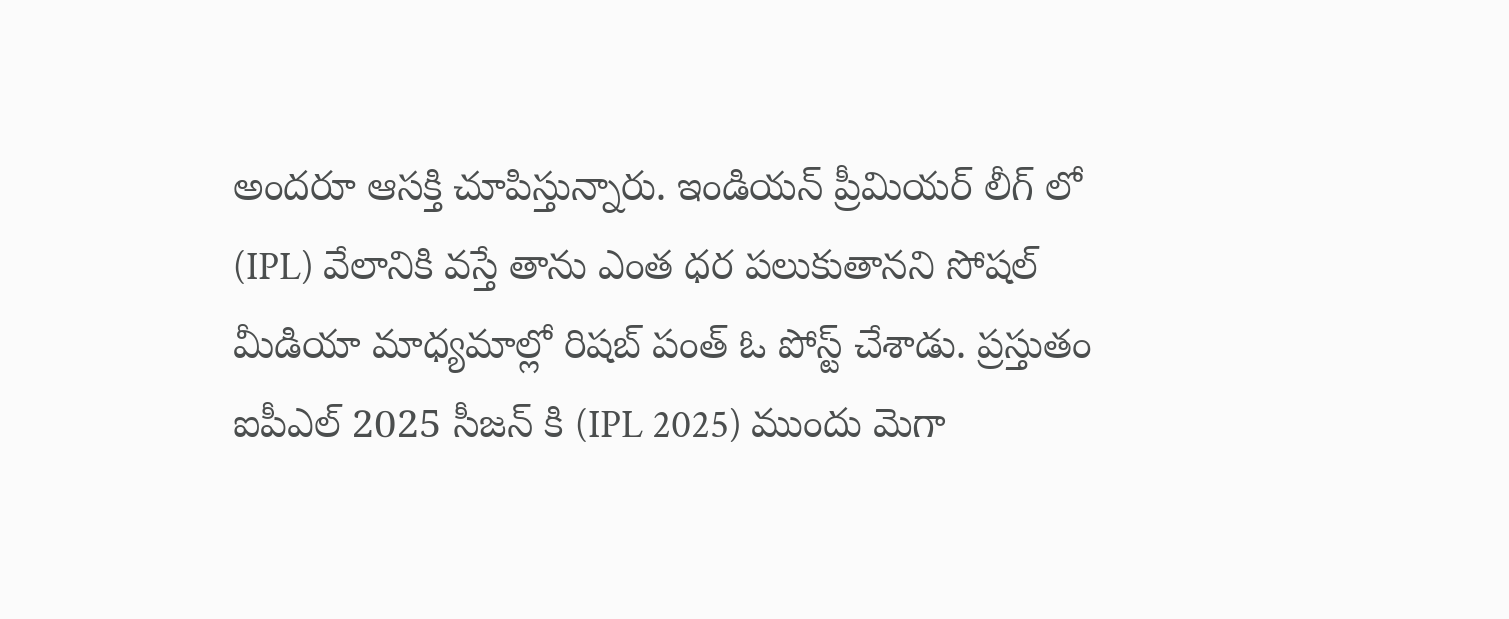అందరూ ఆసక్తి చూపిస్తున్నారు. ఇండియన్‌ ప్రీమియర్‌ లీగ్‌ లో (IPL) వేలానికి వస్తే తాను ఎంత ధర పలుకుతానని సోషల్ మీడియా మాధ్యమాల్లో రిషబ్ పంత్ ఓ పోస్ట్ చేశాడు. ప్రస్తుతం ఐపీఎల్ 2025 సీజన్ కి (IPL 2025) ముందు మెగా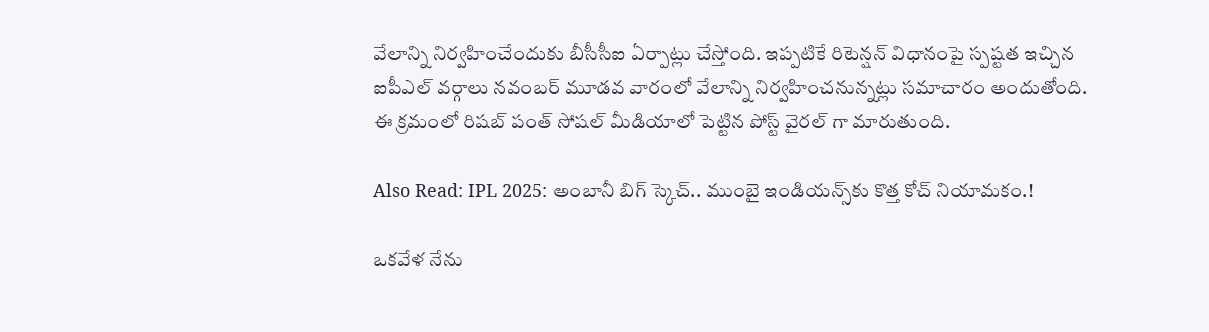వేలాన్ని నిర్వహించేందుకు బీసీసీఐ ఏర్పాట్లు చేస్తోంది. ఇప్పటికే రిటెన్షన్ విధానంపై స్పష్టత ఇచ్చిన ఐపీఎల్ వర్గాలు నవంబర్ మూడవ వారంలో వేలాన్ని నిర్వహించనున్నట్లు సమాచారం అందుతోంది. ఈ క్రమంలో రిషబ్ పంత్ సోషల్ మీడియాలో పెట్టిన పోస్ట్ వైరల్ గా మారుతుంది.

Also Read: IPL 2025: అంబానీ బిగ్‌ స్కెచ్‌.. ముంబై ఇండియన్స్‌‌‌కు కొత్త కోచ్ నియామకం.!

ఒకవేళ నేను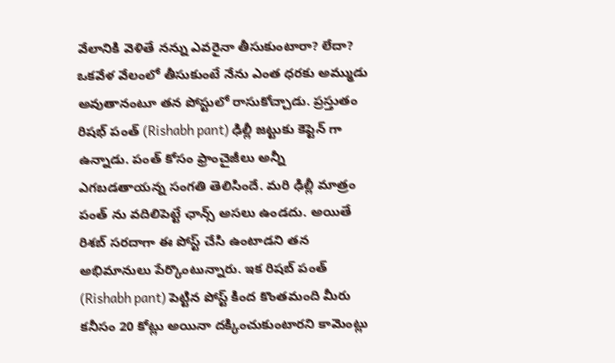వేలానికి వెళితే నన్ను ఎవరైనా తీసుకుంటారా? లేదా? ఒకవేళ వేలంలో తీసుకుంటే నేను ఎంత ధరకు అమ్ముడు అవుతానంటూ తన పోస్టులో రాసుకోచ్చాడు. ప్రస్తుతం రిషభ్ పంత్ (Rishabh pant) ఢిల్లీ జట్టుకు కెప్టెన్ గా ఉన్నాడు. పంత్ కోసం ఫ్రాంచైజీలు అన్నీ ఎగబడతాయన్న సంగతి తెలిసిందే. మరి ఢిల్లీ మాత్రం పంత్ ను వదిలిపెట్టే ఛాన్స్ అసలు ఉండదు. అయితే రిశబ్ సరదాగా ఈ పోస్ట్ చేసి ఉంటాడని తన అభిమానులు పేర్కొంటున్నారు. ఇక రిషబ్ పంత్ (Rishabh pant) పెట్టిన పోస్ట్ కింద కొంతమంది మీరు కనీసం 20 కోట్లు అయినా దక్కించుకుంటారని కామెంట్లు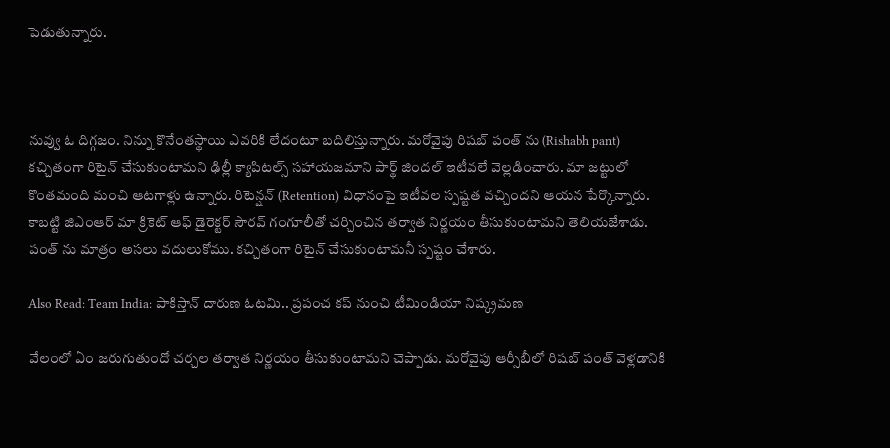పెడుతున్నారు.



నువ్వు ఓ దిగ్గజం. నిన్ను కొనేంతస్థాయి ఎవరికి లేదంటూ బదిలిస్తున్నారు. మరోవైపు రిషబ్ పంత్ ను (Rishabh pant) కచ్చితంగా రిటైన్ చేసుకుంటామని ఢిల్లీ క్యాపిటల్స్ సహాయజమాని పార్థ్ జిందల్ ఇటీవలే వెల్లడించారు. మా జట్టులో కొంతమంది మంచి ఆటగాళ్లు ఉన్నారు. రిటెన్షన్ (Retention) విధానంపై ఇటీవల స్పష్టత వచ్చిందని ఆయన పేర్కొన్నారు. కాబట్టి జిఎంఆర్ మా క్రికెట్ ఆఫ్ డైరెక్టర్ సౌరవ్ గంగూలీతో చర్చించిన తర్వాత నిర్ణయం తీసుకుంటామని తెలియజేశాడు. పంత్ ను మాత్రం అసలు వదులుకోము. కచ్చితంగా రిటైన్ చేసుకుంటామనీ స్పష్టం చేశారు.

Also Read: Team India: పాకిస్తాన్ దారుణ ఓటమి.. ప్రపంచ కప్ నుంచి టీమిండియా నిష్క్రమణ

వేలంలో ఏం జరుగుతుందో చర్చల తర్వాత నిర్ణయం తీసుకుంటామని చెప్పాడు. మరోవైపు ఆర్సీబీలో రిషబ్ పంత్ వెళ్లడానికి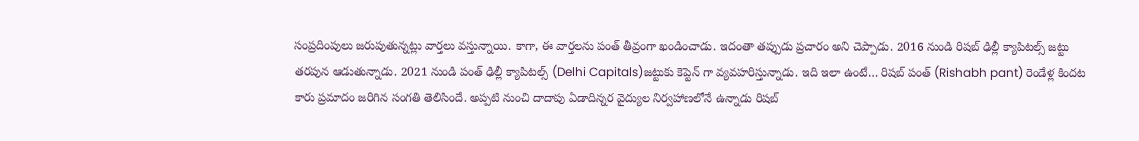సంప్రదింపులు జరుపుతున్నట్లు వార్తలు వస్తున్నాయి. కాగా, ఈ వార్తలను పంత్ తీవ్రంగా ఖండించాడు. ఇదంతా తప్పుడు ప్రచారం అని చెప్పాడు. 2016 నుండి రిషబ్ ఢిల్లీ క్యాపిటల్స్ జట్టు తరపున ఆడుతున్నాడు. 2021 నుండి పంత్ ఢిల్లీ క్యాపిటల్స్ (Delhi Capitals)జట్టుకు కెప్టెన్ గా వ్యవహరిస్తున్నాడు. ఇది ఇలా ఉంటే… రిషబ్ పంత్ (Rishabh pant) రెండేళ్ల కిందట కారు ప్రమాదం జరిగిన సంగతి తెలిసిందే. అప్పటి నుంచి దాదాపు ఏడాదిన్నర వైద్యుల నిర్వహాణలోనే ఉన్నాడు రిషబ్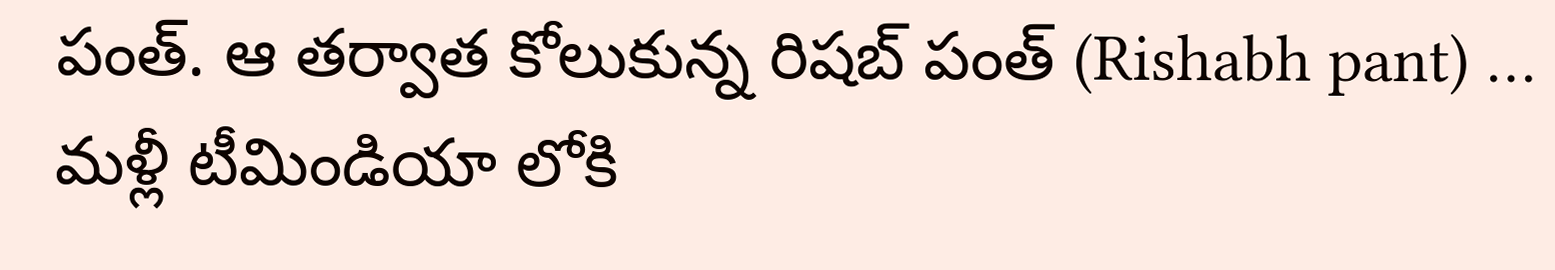పంత్. ఆ తర్వాత కోలుకున్న రిషబ్ పంత్ (Rishabh pant) … మళ్లీ టీమిండియా లోకి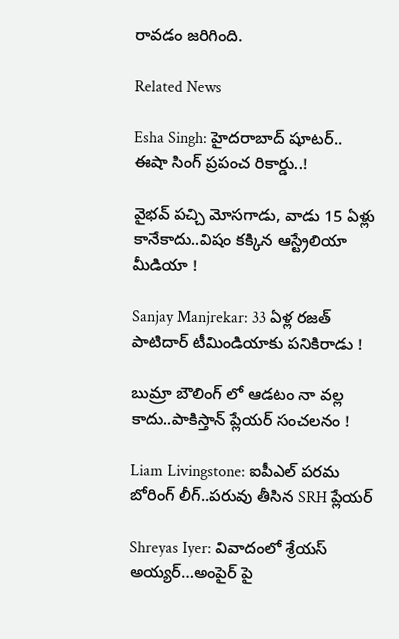రావడం జరిగింది.

Related News

Esha Singh: హైదరాబాద్ షూటర్.. ఈషా సింగ్ ప్రపంచ రికార్డు..!

వైభ‌వ్ ప‌చ్చి మోస‌గాడు, వాడు 15 ఏళ్లు కానేకాదు..విషం క‌క్కిన ఆస్ట్రేలియా మీడియా !

Sanjay Manjrekar: 33 ఏళ్ల ర‌జ‌త్ పాటిదార్ టీమిండియాకు ప‌నికిరాడు !

బుమ్రా బౌలింగ్ లో ఆడ‌టం నా వ‌ల్ల కాదు..పాకిస్తాన్ ప్లేయ‌ర్ సంచ‌ల‌నం !

Liam Livingstone: ఐపీఎల్ ప‌ర‌మ బోరింగ్ లీగ్..ప‌రువు తీసిన‌ SRH ప్లేయర్‌

Shreyas Iyer: వివాదంలో శ్రేయస్ అయ్య‌ర్‌…అంపైర్ పై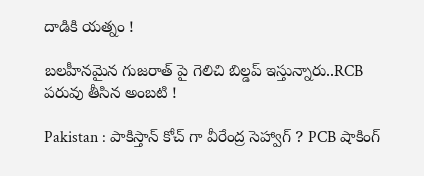దాడికి య‌త్నం !

బ‌ల‌హీనమైన గుజ‌రాత్ పై గెలిచి బిల్డ‌ప్ ఇస్తున్నారు..RCB ప‌రువు తీసిన అంబ‌టి !

Pakistan : పాకిస్తాన్ కోచ్ గా వీరేంద్ర సెహ్వాగ్ ? PCB షాకింగ్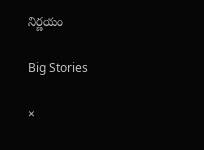నిర్ణ‌యం

Big Stories

×